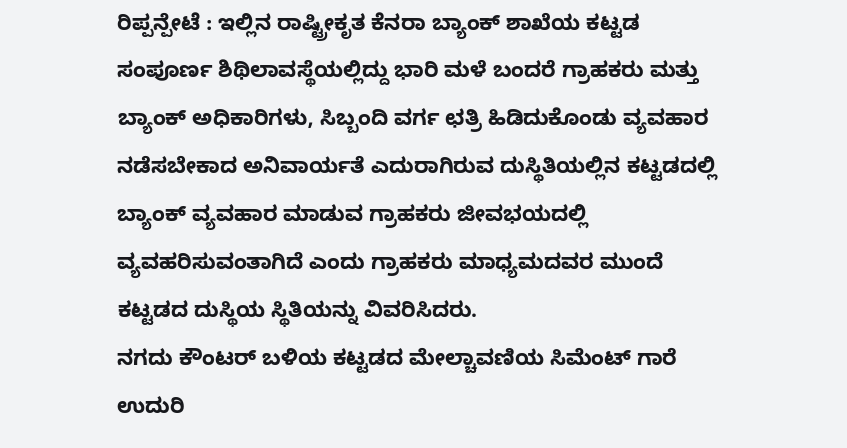ರಿಪ್ಪನ್ಪೇಟೆ : ಇಲ್ಲಿನ ರಾಷ್ಟ್ರೀಕೃತ ಕೆನರಾ ಬ್ಯಾಂಕ್ ಶಾಖೆಯ ಕಟ್ಟಡ ಸಂಪೂರ್ಣ ಶಿಥಿಲಾವಸ್ಥೆಯಲ್ಲಿದ್ದು ಭಾರಿ ಮಳೆ ಬಂದರೆ ಗ್ರಾಹಕರು ಮತ್ತು ಬ್ಯಾಂಕ್ ಅಧಿಕಾರಿಗಳು, ಸಿಬ್ಬಂದಿ ವರ್ಗ ಛತ್ರಿ ಹಿಡಿದುಕೊಂಡು ವ್ಯವಹಾರ ನಡೆಸಬೇಕಾದ ಅನಿವಾರ್ಯತೆ ಎದುರಾಗಿರುವ ದುಸ್ಥಿತಿಯಲ್ಲಿನ ಕಟ್ಟಡದಲ್ಲಿ ಬ್ಯಾಂಕ್ ವ್ಯವಹಾರ ಮಾಡುವ ಗ್ರಾಹಕರು ಜೀವಭಯದಲ್ಲಿ ವ್ಯವಹರಿಸುವಂತಾಗಿದೆ ಎಂದು ಗ್ರಾಹಕರು ಮಾಧ್ಯಮದವರ ಮುಂದೆ ಕಟ್ಟಡದ ದುಸ್ಥಿಯ ಸ್ಥಿತಿಯನ್ನು ವಿವರಿಸಿದರು.
ನಗದು ಕೌಂಟರ್ ಬಳಿಯ ಕಟ್ಟಡದ ಮೇಲ್ಚಾವಣಿಯ ಸಿಮೆಂಟ್ ಗಾರೆ ಉದುರಿ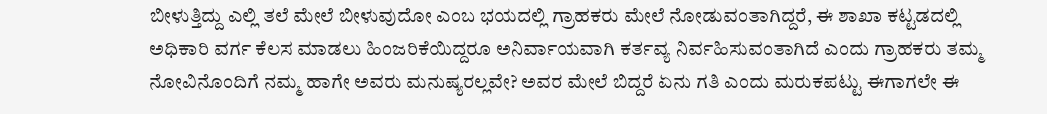ಬೀಳುತ್ತಿದ್ದು ಎಲ್ಲಿ ತಲೆ ಮೇಲೆ ಬೀಳುವುದೋ ಎಂಬ ಭಯದಲ್ಲಿ ಗ್ರಾಹಕರು ಮೇಲೆ ನೋಡುವಂತಾಗಿದ್ದರೆ, ಈ ಶಾಖಾ ಕಟ್ಟಡದಲ್ಲಿ ಅಧಿಕಾರಿ ವರ್ಗ ಕೆಲಸ ಮಾಡಲು ಹಿಂಜರಿಕೆಯಿದ್ದರೂ ಅನಿರ್ವಾಯವಾಗಿ ಕರ್ತವ್ಯ ನಿರ್ವಹಿಸುವಂತಾಗಿದೆ ಎಂದು ಗ್ರಾಹಕರು ತಮ್ಮ ನೋವಿನೊಂದಿಗೆ ನಮ್ಮ ಹಾಗೇ ಅವರು ಮನುಷ್ಯರಲ್ಲವೇ? ಅವರ ಮೇಲೆ ಬಿದ್ದರೆ ಏನು ಗತಿ ಎಂದು ಮರುಕಪಟ್ಟು ಈಗಾಗಲೇ ಈ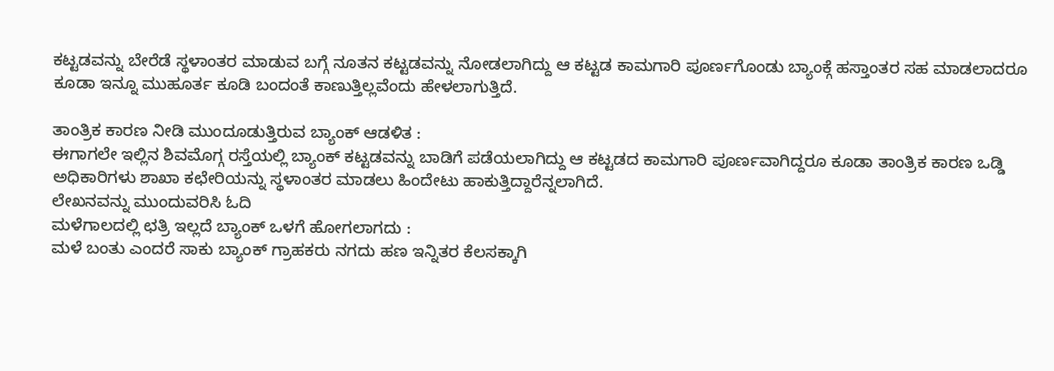ಕಟ್ಟಡವನ್ನು ಬೇರೆಡೆ ಸ್ಥಳಾಂತರ ಮಾಡುವ ಬಗ್ಗೆ ನೂತನ ಕಟ್ಟಡವನ್ನು ನೋಡಲಾಗಿದ್ದು ಆ ಕಟ್ಟಡ ಕಾಮಗಾರಿ ಪೂರ್ಣಗೊಂಡು ಬ್ಯಾಂಕ್ಗೆ ಹಸ್ತಾಂತರ ಸಹ ಮಾಡಲಾದರೂ ಕೂಡಾ ಇನ್ನೂ ಮುಹೂರ್ತ ಕೂಡಿ ಬಂದಂತೆ ಕಾಣುತ್ತಿಲ್ಲವೆಂದು ಹೇಳಲಾಗುತ್ತಿದೆ.

ತಾಂತ್ರಿಕ ಕಾರಣ ನೀಡಿ ಮುಂದೂಡುತ್ತಿರುವ ಬ್ಯಾಂಕ್ ಆಡಳಿತ :
ಈಗಾಗಲೇ ಇಲ್ಲಿನ ಶಿವಮೊಗ್ಗ ರಸ್ತೆಯಲ್ಲಿ ಬ್ಯಾಂಕ್ ಕಟ್ಟಡವನ್ನು ಬಾಡಿಗೆ ಪಡೆಯಲಾಗಿದ್ದು ಆ ಕಟ್ಟಡದ ಕಾಮಗಾರಿ ಪೂರ್ಣವಾಗಿದ್ದರೂ ಕೂಡಾ ತಾಂತ್ರಿಕ ಕಾರಣ ಒಡ್ಡಿ ಅಧಿಕಾರಿಗಳು ಶಾಖಾ ಕಛೇರಿಯನ್ನು ಸ್ಥಳಾಂತರ ಮಾಡಲು ಹಿಂದೇಟು ಹಾಕುತ್ತಿದ್ದಾರೆನ್ನಲಾಗಿದೆ.
ಲೇಖನವನ್ನು ಮುಂದುವರಿಸಿ ಓದಿ
ಮಳೆಗಾಲದಲ್ಲಿ ಛತ್ರಿ ಇಲ್ಲದೆ ಬ್ಯಾಂಕ್ ಒಳಗೆ ಹೋಗಲಾಗದು :
ಮಳೆ ಬಂತು ಎಂದರೆ ಸಾಕು ಬ್ಯಾಂಕ್ ಗ್ರಾಹಕರು ನಗದು ಹಣ ಇನ್ನಿತರ ಕೆಲಸಕ್ಕಾಗಿ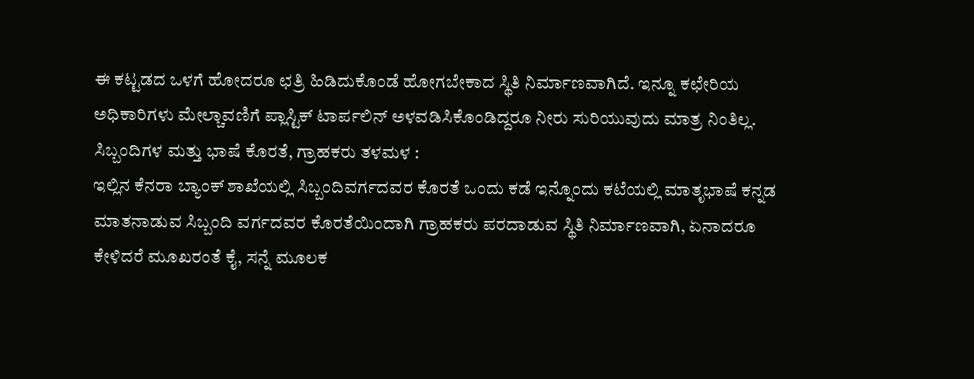ಈ ಕಟ್ಟಡದ ಒಳಗೆ ಹೋದರೂ ಛತ್ರಿ ಹಿಡಿದುಕೊಂಡೆ ಹೋಗಬೇಕಾದ ಸ್ಥಿತಿ ನಿರ್ಮಾಣವಾಗಿದೆ. ಇನ್ನೂ ಕಛೇರಿಯ ಅಧಿಕಾರಿಗಳು ಮೇಲ್ಚಾವಣಿಗೆ ಪ್ಲಾಸ್ಟಿಕ್ ಟಾರ್ಪಲಿನ್ ಅಳವಡಿಸಿಕೊಂಡಿದ್ದರೂ ನೀರು ಸುರಿಯುವುದು ಮಾತ್ರ ನಿಂತಿಲ್ಲ.
ಸಿಬ್ಬಂದಿಗಳ ಮತ್ತು ಭಾಷೆ ಕೊರತೆ, ಗ್ರಾಹಕರು ತಳಮಳ :
ಇಲ್ಲಿನ ಕೆನರಾ ಬ್ಯಾಂಕ್ ಶಾಖೆಯಲ್ಲಿ ಸಿಬ್ಬಂದಿವರ್ಗದವರ ಕೊರತೆ ಒಂದು ಕಡೆ ಇನ್ನೊಂದು ಕಟೆಯಲ್ಲಿ ಮಾತೃಭಾಷೆ ಕನ್ನಡ ಮಾತನಾಡುವ ಸಿಬ್ಬಂದಿ ವರ್ಗದವರ ಕೊರತೆಯಿಂದಾಗಿ ಗ್ರಾಹಕರು ಪರದಾಡುವ ಸ್ಥಿತಿ ನಿರ್ಮಾಣವಾಗಿ, ಏನಾದರೂ ಕೇಳಿದರೆ ಮೂಖರಂತೆ ಕೈ, ಸನ್ನೆ ಮೂಲಕ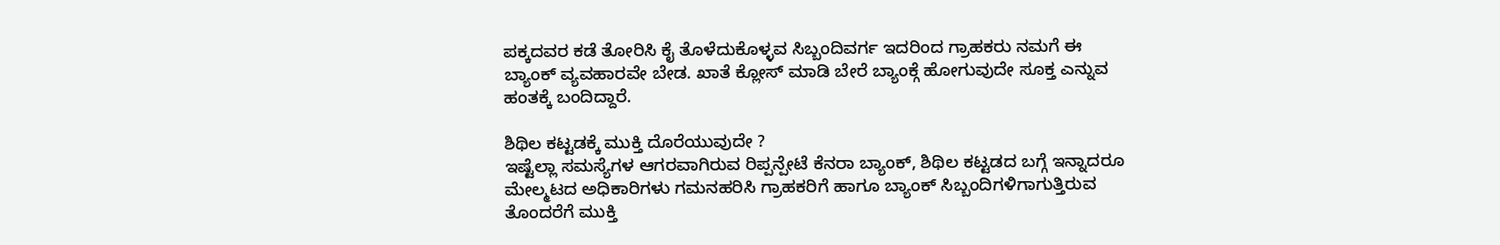ಪಕ್ಕದವರ ಕಡೆ ತೋರಿಸಿ ಕೈ ತೊಳೆದುಕೊಳ್ಳವ ಸಿಬ್ಬಂದಿವರ್ಗ ಇದರಿಂದ ಗ್ರಾಹಕರು ನಮಗೆ ಈ ಬ್ಯಾಂಕ್ ವ್ಯವಹಾರವೇ ಬೇಡ. ಖಾತೆ ಕ್ಲೋಸ್ ಮಾಡಿ ಬೇರೆ ಬ್ಯಾಂಕ್ಗೆ ಹೋಗುವುದೇ ಸೂಕ್ತ ಎನ್ನುವ ಹಂತಕ್ಕೆ ಬಂದಿದ್ದಾರೆ.

ಶಿಥಿಲ ಕಟ್ಟಡಕ್ಕೆ ಮುಕ್ತಿ ದೊರೆಯುವುದೇ ?
ಇಷ್ಟೆಲ್ಲಾ ಸಮಸ್ಯೆಗಳ ಆಗರವಾಗಿರುವ ರಿಪ್ಪನ್ಪೇಟೆ ಕೆನರಾ ಬ್ಯಾಂಕ್, ಶಿಥಿಲ ಕಟ್ಟಡದ ಬಗ್ಗೆ ಇನ್ನಾದರೂ ಮೇಲ್ಮಟದ ಅಧಿಕಾರಿಗಳು ಗಮನಹರಿಸಿ ಗ್ರಾಹಕರಿಗೆ ಹಾಗೂ ಬ್ಯಾಂಕ್ ಸಿಬ್ಬಂದಿಗಳಿಗಾಗುತ್ತಿರುವ ತೊಂದರೆಗೆ ಮುಕ್ತಿ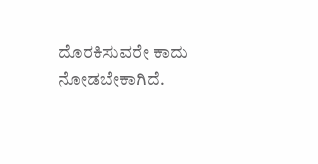ದೊರಕಿಸುವರೇ ಕಾದು ನೋಡಬೇಕಾಗಿದೆ.